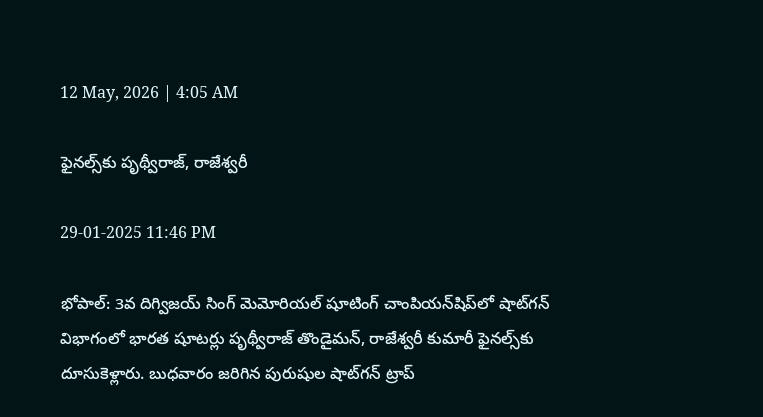12 May, 2026 | 4:05 AM

ఫైనల్స్‌కు పృథ్వీరాజ్, రాజేశ్వరీ

29-01-2025 11:46 PM

భోపాల్: 3వ దిగ్విజయ్ సింగ్ మెమోరియల్ షూటింగ్ చాంపియన్‌షిప్‌లో షాట్‌గన్ విభాగంలో భారత షూటర్లు పృథ్వీరాజ్ తొండైమన్, రాజేశ్వరీ కుమారీ ఫైనల్స్‌కు దూసుకెళ్లారు. బుధవారం జరిగిన పురుషుల షాట్‌గన్ ట్రాప్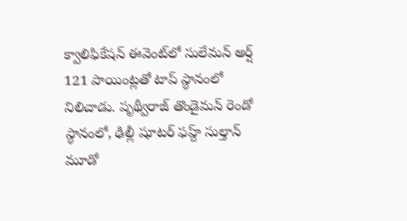క్వాలిఫికేషన్ ఈవెంట్‌లో సులేమన్ అర్ష్ 121 పాయింట్లతో టాప్ స్థానంలో నిలిచాడు. పృథ్వీరాజ్ తొండైమన్ రెండో స్థానంలో, ఢిల్లీ షూటర్ ఫహ్ద్ సుల్తాన్ మూడో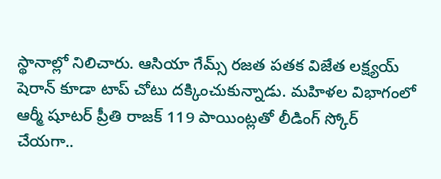స్థానాల్లో నిలిచారు. ఆసియా గేమ్స్ రజత పతక విజేత లక్ష్యయ్ షెరాన్ కూడా టాప్ చోటు దక్కించుకున్నాడు. మహిళల విభాగంలో ఆర్మీ షూటర్ ప్రీతి రాజక్ 119 పాయింట్లతో లీడింగ్ స్కోర్ చేయగా..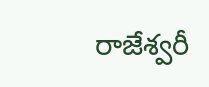రాజేశ్వరీ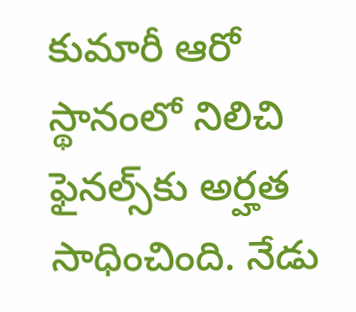కుమారీ ఆరో స్థానంలో నిలిచి ఫైనల్స్‌కు అర్హత సాధించింది. నేడు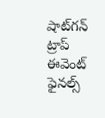షాట్‌గన్ ట్రాప్ ఈవెంట్ ఫైనల్స్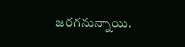జరగనున్నాయి.